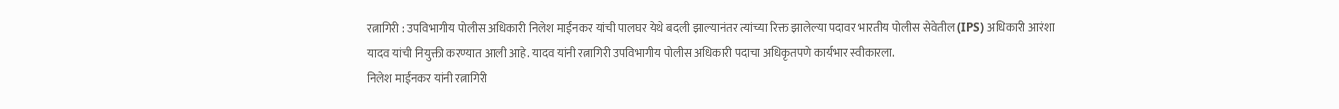रत्नागिरी : उपविभागीय पोलीस अधिकारी निलेश माईंनकर यांची पालघर येथे बदली झाल्यानंतर त्यांच्या रिक्त झालेल्या पदावर भारतीय पोलीस सेवेतील (IPS) अधिकारी आरंशा यादव यांची नियुक्ती करण्यात आली आहे. यादव यांनी रत्नागिरी उपविभागीय पोलीस अधिकारी पदाचा अधिकृतपणे कार्यभार स्वीकारला.
निलेश माईंनकर यांनी रत्नागिरी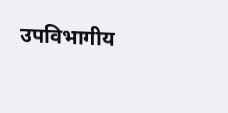उपविभागीय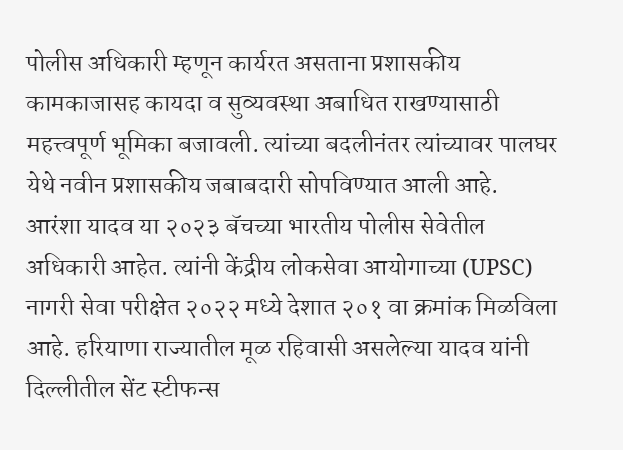पोलीस अधिकारी म्हणून कार्यरत असताना प्रशासकीय कामकाजासह कायदा व सुव्यवस्था अबाधित राखण्यासाठी महत्त्वपूर्ण भूमिका बजावली. त्यांच्या बदलीनंतर त्यांच्यावर पालघर येथे नवीन प्रशासकीय जबाबदारी सोपविण्यात आली आहे.
आरंशा यादव या २०२३ बॅचच्या भारतीय पोलीस सेवेतील अधिकारी आहेत. त्यांनी केंद्रीय लोकसेवा आयोगाच्या (UPSC) नागरी सेवा परीक्षेत २०२२ मध्ये देशात २०१ वा क्रमांक मिळविला आहे. हरियाणा राज्यातील मूळ रहिवासी असलेल्या यादव यांनी दिल्लीतील सेंट स्टीफन्स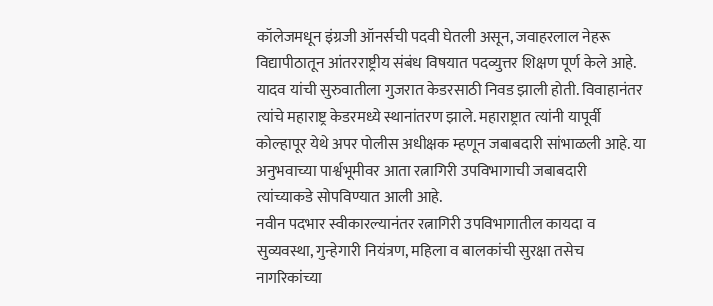कॉलेजमधून इंग्रजी ऑनर्सची पदवी घेतली असून, जवाहरलाल नेहरू विद्यापीठातून आंतरराष्ट्रीय संबंध विषयात पदव्युत्तर शिक्षण पूर्ण केले आहे.
यादव यांची सुरुवातीला गुजरात केडरसाठी निवड झाली होती. विवाहानंतर त्यांचे महाराष्ट्र केडरमध्ये स्थानांतरण झाले. महाराष्ट्रात त्यांनी यापूर्वी कोल्हापूर येथे अपर पोलीस अधीक्षक म्हणून जबाबदारी सांभाळली आहे. या अनुभवाच्या पार्श्वभूमीवर आता रत्नागिरी उपविभागाची जबाबदारी त्यांच्याकडे सोपविण्यात आली आहे.
नवीन पदभार स्वीकारल्यानंतर रत्नागिरी उपविभागातील कायदा व सुव्यवस्था, गुन्हेगारी नियंत्रण, महिला व बालकांची सुरक्षा तसेच नागरिकांच्या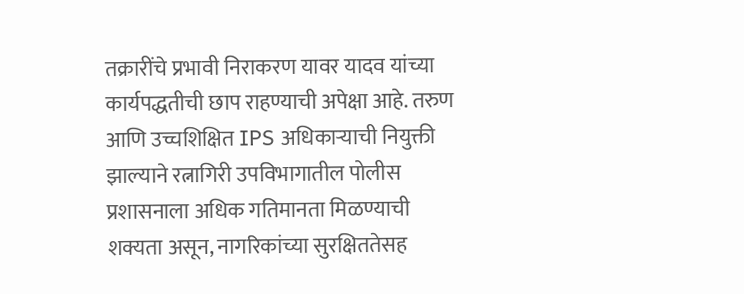तक्रारींचे प्रभावी निराकरण यावर यादव यांच्या कार्यपद्धतीची छाप राहण्याची अपेक्षा आहे. तरुण आणि उच्चशिक्षित IPS अधिकाऱ्याची नियुक्ती झाल्याने रत्नागिरी उपविभागातील पोलीस प्रशासनाला अधिक गतिमानता मिळण्याची शक्यता असून, नागरिकांच्या सुरक्षिततेसह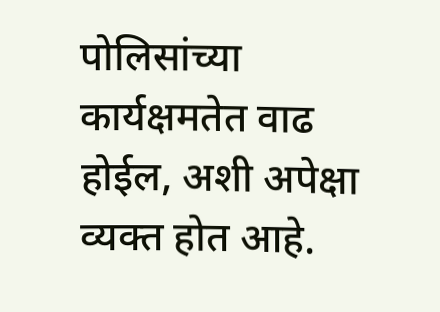पोलिसांच्या कार्यक्षमतेत वाढ होईल, अशी अपेक्षा व्यक्त होत आहे.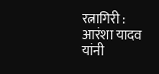रत्नागिरी : आरंशा यादव यांनी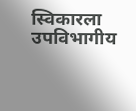स्विकारला उपविभागीय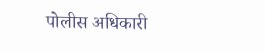पोलीस अधिकारी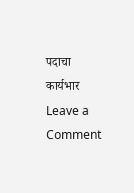पदाचा कार्यभार
Leave a Comment